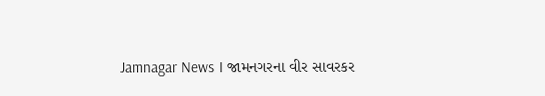Jamnagar News । જામનગરના વીર સાવરકર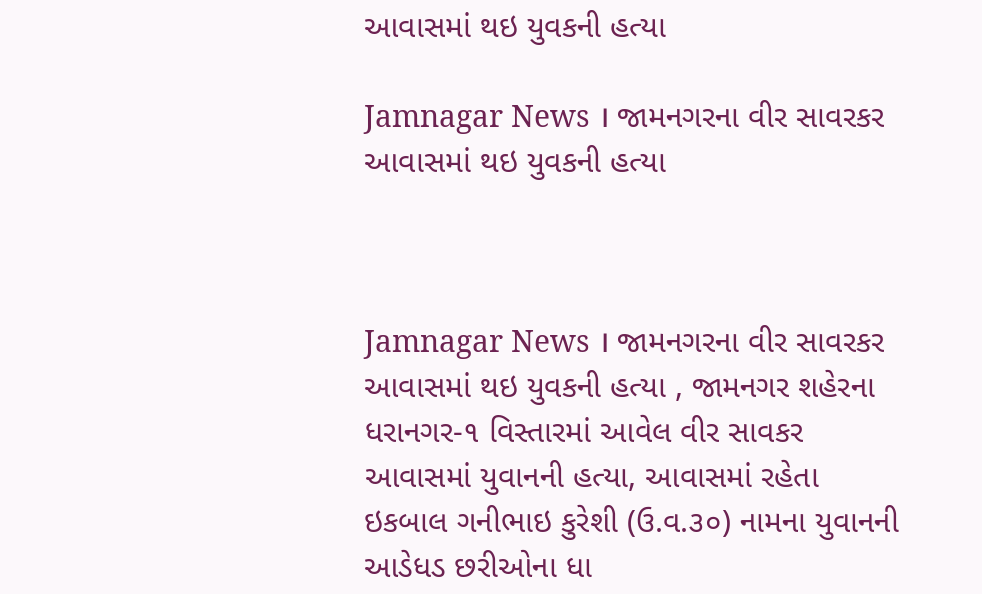આવાસમાં થઇ યુવકની હત્યા

Jamnagar News । જામનગરના વીર સાવરકર આવાસમાં થઇ યુવકની હત્યા



Jamnagar News । જામનગરના વીર સાવરકર આવાસમાં થઇ યુવકની હત્યા , જામનગર શહેરના ધરાનગર-૧ વિસ્તારમાં આવેલ વીર સાવકર આવાસમાં યુવાનની હત્યા, આવાસમાં રહેતા ઇકબાલ ગનીભાઇ કુરેશી (ઉ.વ.૩૦) નામના યુવાનની આડેધડ છરીઓના ધા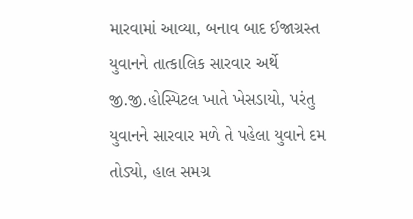મારવામાં આવ્યા, બનાવ બાદ ઈજાગ્રસ્ત  યુવાનને તાત્કાલિક સારવાર અર્થે જી.જી.હોસ્પિટલ ખાતે ખેસડાયો, પરંતુ યુવાનને સારવાર મળે તે પહેલા યુવાને દમ તોડ્યો, હાલ સમગ્ર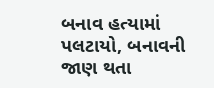બનાવ હત્યામાં પલટાયો, બનાવની જાણ થતા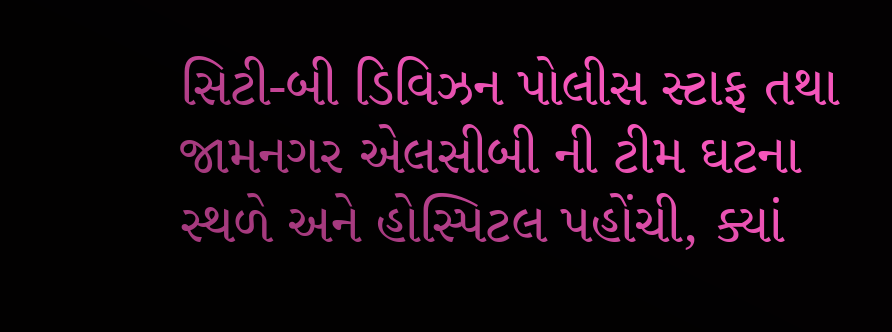સિટી-બી ડિવિઝન પોલીસ સ્ટાફ તથા જામનગર એલસીબી ની ટીમ ઘટના સ્થળે અને હોસ્પિટલ પહોંચી, ક્યાં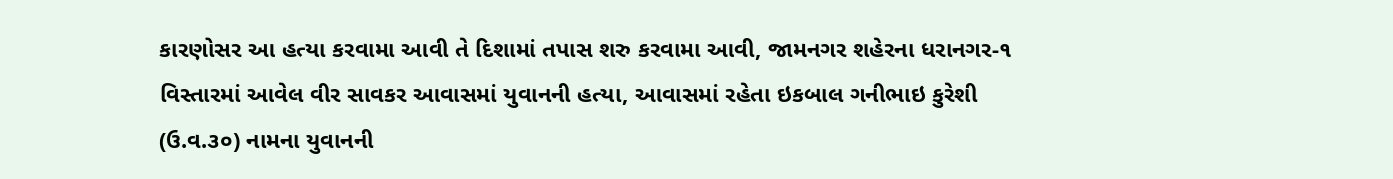કારણોસર આ હત્યા કરવામા આવી તે દિશામાં તપાસ શરુ કરવામા આવી, જામનગર શહેરના ધરાનગર-૧ વિસ્તારમાં આવેલ વીર સાવકર આવાસમાં યુવાનની હત્યા, આવાસમાં રહેતા ઇકબાલ ગનીભાઇ કુરેશી (ઉ.વ.૩૦) નામના યુવાનની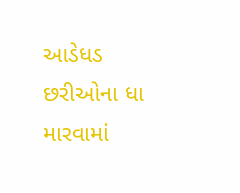આડેધડ છરીઓના ધા મારવામાં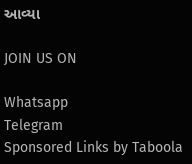આવ્યા

JOIN US ON

Whatsapp
Telegram
Sponsored Links by Taboola